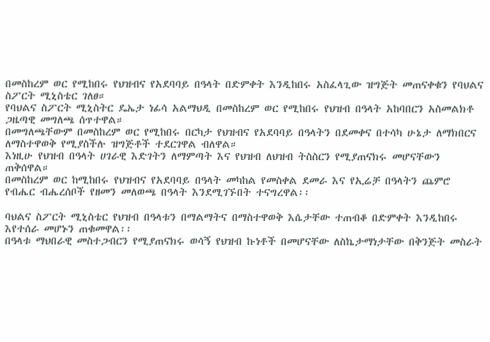በመስከረም ወር የሚከበሩ የህዝብና የአደባባይ በዓላት በድምቀት እንዲከበሩ አስፈላጊው ዝግጅት መጠናቀቁን የባህልና ስፖርት ሚኒስቴር ገለፀ።
የባህልና ስፖርት ሚኒስትር ዴኤታ ነፊሳ አልማህዲ በመስከረም ወር የሚከበሩ የህዝብ በዓላት አከባበርን አስመልክቶ ጋዜጣዊ መግለጫ ሰጥተዋል።
በመግለጫቸውም በመስከረም ወር የሚከበሩ በርካታ የህዝብና የአደባባይ በዓላትን በደመቀና በተሳካ ሁኔታ ለማክበርና ለማስተዋወቅ የሚያስችሉ ዝግጅቶች ተደርገዋል ብለዋል።
እነዚሁ የህዝብ በዓላት ሀገራዊ እድገትን ለማምጣት እና የህዝብ ለህዝብ ትስስርን የሚያጠናክሩ መሆናቸውን ጠቅሰዋል።
በመስከረም ወር ከሚከበሩ የህዝብና የአደባባይ በዓላት መካከል የመስቀል ደመራ እና የኢሬቻ በዓላትን ጨምሮ የብሔር ብሔረሰቦች የዘመን መለወጫ በዓላት እንደሚገኙበት ተናግረዋል፡፡

ባህልና ስፖርት ሚኒስቴር የህዝብ በዓላቱን በማልማትና በማስተዋወቅ እሴታቸው ተጠብቆ በድምቀት እንዲከበሩ እየተሰራ መሆኑን ጠቁመዋል፡፡
በዓላቱ ማህበራዊ መስተጋብርን የሚያጠናክሩ ወሳኝ የህዝብ ኩነቶች በመሆናቸው ለስኬታማነታቸው በቅንጅት መስራት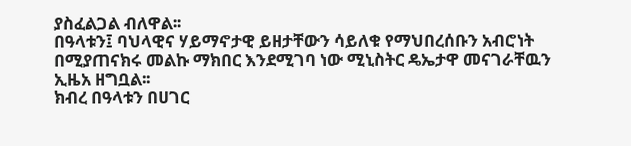ያስፈልጋል ብለዋል፡፡
በዓላቱን፤ ባህላዊና ሃይማኖታዊ ይዘታቸውን ሳይለቁ የማህበረሰቡን አብሮነት በሚያጠናክሩ መልኩ ማክበር እንደሚገባ ነው ሚኒስትር ዴኤታዋ መናገራቸዉን ኢዜአ ዘግቧል፡፡
ክብረ በዓላቱን በሀገር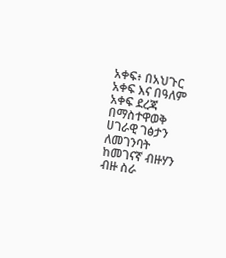አቀፍ፥ በአህጉር አቀፍ እና በዓለም አቀፍ ደረጃ በማስተዋወቅ ሀገራዊ ገፅታን ለመገንባት ከመገናኛ ብዙሃን ብዙ ስራ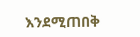እንደሚጠበቅ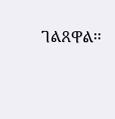ገልጸዋል፡፡